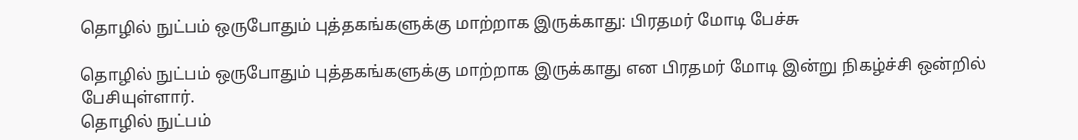தொழில் நுட்பம் ஒருபோதும் புத்தகங்களுக்கு மாற்றாக இருக்காது: பிரதமர் மோடி பேச்சு

தொழில் நுட்பம் ஒருபோதும் புத்தகங்களுக்கு மாற்றாக இருக்காது என பிரதமர் மோடி இன்று நிகழ்ச்சி ஒன்றில் பேசியுள்ளார்.
தொழில் நுட்பம்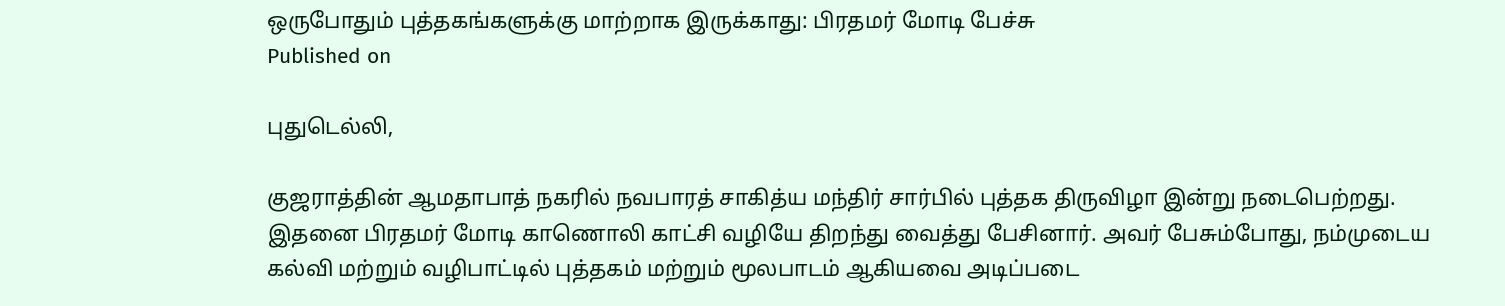ஒருபோதும் புத்தகங்களுக்கு மாற்றாக இருக்காது: பிரதமர் மோடி பேச்சு
Published on

புதுடெல்லி,

குஜராத்தின் ஆமதாபாத் நகரில் நவபாரத் சாகித்ய மந்திர் சார்பில் புத்தக திருவிழா இன்று நடைபெற்றது. இதனை பிரதமர் மோடி காணொலி காட்சி வழியே திறந்து வைத்து பேசினார். அவர் பேசும்போது, நம்முடைய கல்வி மற்றும் வழிபாட்டில் புத்தகம் மற்றும் மூலபாடம் ஆகியவை அடிப்படை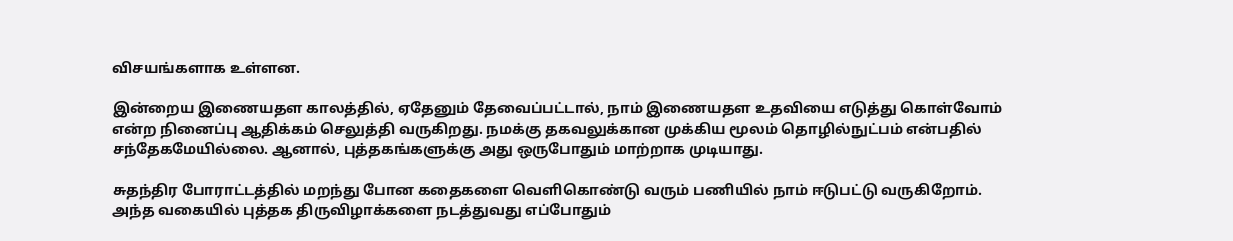விசயங்களாக உள்ளன.

இன்றைய இணையதள காலத்தில், ஏதேனும் தேவைப்பட்டால், நாம் இணையதள உதவியை எடுத்து கொள்வோம் என்ற நினைப்பு ஆதிக்கம் செலுத்தி வருகிறது. நமக்கு தகவலுக்கான முக்கிய மூலம் தொழில்நுட்பம் என்பதில் சந்தேகமேயில்லை. ஆனால், புத்தகங்களுக்கு அது ஒருபோதும் மாற்றாக முடியாது.

சுதந்திர போராட்டத்தில் மறந்து போன கதைகளை வெளிகொண்டு வரும் பணியில் நாம் ஈடுபட்டு வருகிறோம். அந்த வகையில் புத்தக திருவிழாக்களை நடத்துவது எப்போதும்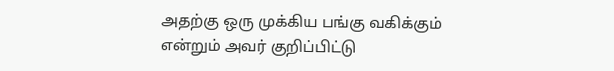அதற்கு ஒரு முக்கிய பங்கு வகிக்கும் என்றும் அவர் குறிப்பிட்டு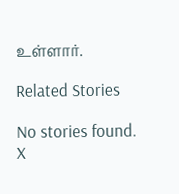உள்ளார்.

Related Stories

No stories found.
X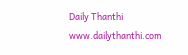Daily Thanthi
www.dailythanthi.com